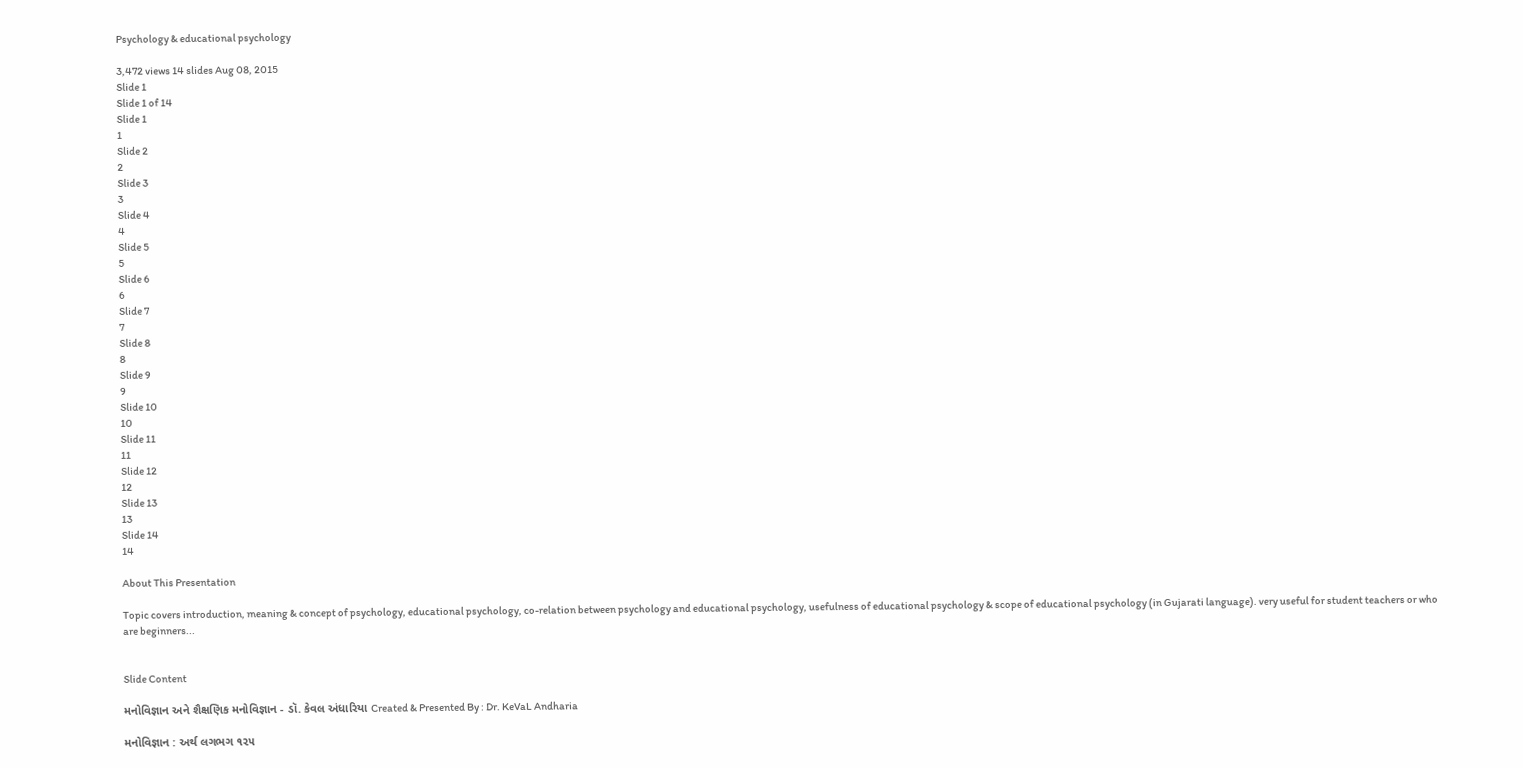Psychology & educational psychology

3,472 views 14 slides Aug 08, 2015
Slide 1
Slide 1 of 14
Slide 1
1
Slide 2
2
Slide 3
3
Slide 4
4
Slide 5
5
Slide 6
6
Slide 7
7
Slide 8
8
Slide 9
9
Slide 10
10
Slide 11
11
Slide 12
12
Slide 13
13
Slide 14
14

About This Presentation

Topic covers introduction, meaning & concept of psychology, educational psychology, co-relation between psychology and educational psychology, usefulness of educational psychology & scope of educational psychology (in Gujarati language). very useful for student teachers or who are beginners...


Slide Content

મનોવિજ્ઞાન અને શૈક્ષણિક મનોવિજ્ઞાન - ડૉ. કેવલ અંધારિયા Created & Presented By : Dr. KeVaL Andharia

મનોવિજ્ઞાન : અર્થ લગભગ ૧૨૫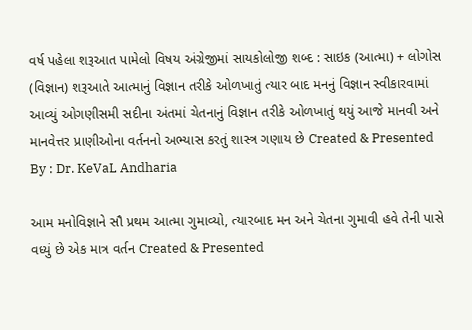વર્ષ પહેલા શરૂઆત પામેલો વિષય અંગ્રેજીમાં સાયકોલોજી શબ્દ : સાઇક (આત્મા) + લોગોસ (વિજ્ઞાન) શરૂઆતે આત્માનું વિજ્ઞાન તરીકે ઓળખાતું ત્યાર બાદ મનનું વિજ્ઞાન સ્વીકારવામાં આવ્યું ઓગણીસમી સદીના અંતમાં ચેતનાનું વિજ્ઞાન તરીકે ઓળખાતું થયું આજે માનવી અને માનવેત્તર પ્રાણીઓના વર્તનનો અભ્યાસ કરતું શાસ્ત્ર ગણાય છે Created & Presented By : Dr. KeVaL Andharia

આમ મનોવિજ્ઞાને સૌ પ્રથમ આત્મા ગુમાવ્યો, ત્યારબાદ મન અને ચેતના ગુમાવી હવે તેની પાસે વધ્યું છે એક માત્ર વર્તન Created & Presented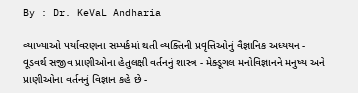By : Dr. KeVaL Andharia

વ્યાખ્યાઓ પર્યાવરણના સમ્પર્કમાં થતી વ્યક્તિની પ્રવૃત્તિઓનું વૈજ્ઞાનિક અધ્યયન - વૂડવર્થ સજીવ પ્રાણીઓના હેતુલક્ષી વર્તનનું શાસ્ત્ર - મેક્ડૂગલ મનોવિજ્ઞાનને મનુષ્ય અને પ્રાણીઓના વર્તનનું વિજ્ઞાન કહે છે -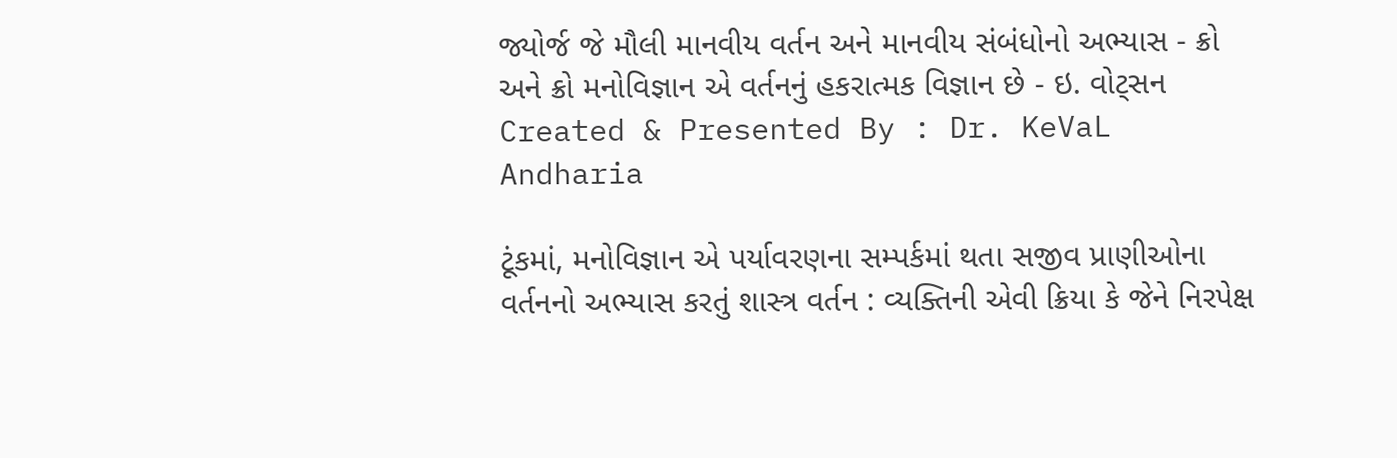જ્યોર્જ જે મૌલી માનવીય વર્તન અને માનવીય સંબંધોનો અભ્યાસ - ક્રો અને ક્રો મનોવિજ્ઞાન એ વર્તનનું હકરાત્મક વિજ્ઞાન છે - ઇ. વોટ્સન Created & Presented By : Dr. KeVaL Andharia

ટૂંકમાં, મનોવિજ્ઞાન એ પર્યાવરણના સમ્પર્કમાં થતા સજીવ પ્રાણીઓના વર્તનનો અભ્યાસ કરતું શાસ્ત્ર વર્તન : વ્યક્તિની એવી ક્રિયા કે જેને નિરપેક્ષ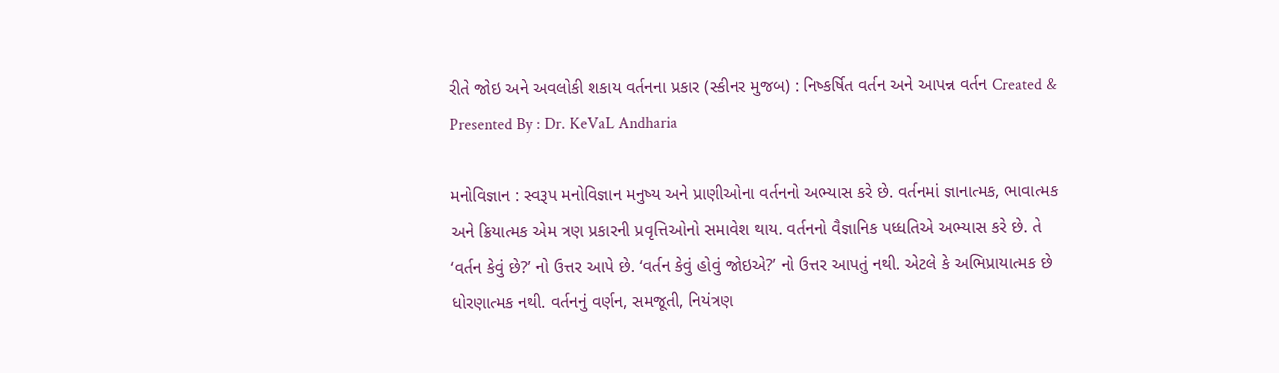રીતે જોઇ અને અવલોકી શકાય વર્તનના પ્રકાર (સ્કીનર મુજબ) : નિષ્કર્ષિત વર્તન અને આપન્ન વર્તન Created & Presented By : Dr. KeVaL Andharia

મનોવિજ્ઞાન : સ્વરૂપ મનોવિજ્ઞાન મનુષ્ય અને પ્રાણીઓના વર્તનનો અભ્યાસ કરે છે. વર્તનમાં જ્ઞાનાત્મક, ભાવાત્મક અને ક્રિયાત્મક એમ ત્રણ પ્રકારની પ્રવૃત્તિઓનો સમાવેશ થાય. વર્તનનો વૈજ્ઞાનિક પધ્ધતિએ અભ્યાસ કરે છે. તે ‘વર્તન કેવું છે?’ નો ઉત્તર આપે છે. ‘વર્તન કેવું હોવું જોઇએ?’ નો ઉત્તર આપતું નથી. એટલે કે અભિપ્રાયાત્મક છે ધોરણાત્મક નથી. વર્તનનું વર્ણન, સમજૂતી, નિયંત્રણ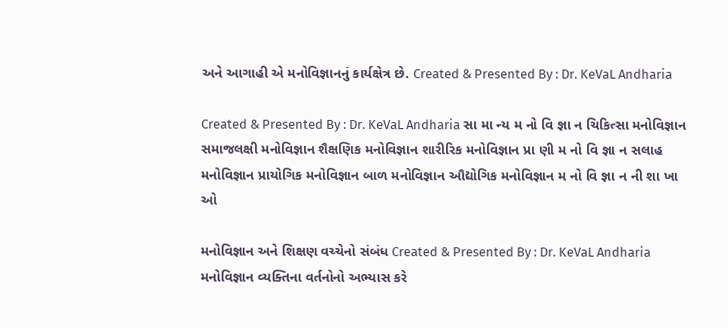અને આગાહી એ મનોવિજ્ઞાનનું કાર્યક્ષેત્ર છે. Created & Presented By : Dr. KeVaL Andharia

Created & Presented By : Dr. KeVaL Andharia સા મા ન્ય મ નો વિ જ્ઞા ન ચિકિત્સા મનોવિજ્ઞાન સમાજલક્ષી મનોવિજ્ઞાન શૈક્ષણિક મનોવિજ્ઞાન શારીરિક મનોવિજ્ઞાન પ્રા ણી મ નો વિ જ્ઞા ન સલાહ મનોવિજ્ઞાન પ્રાયોગિક મનોવિજ્ઞાન બાળ મનોવિજ્ઞાન ઔદ્યોગિક મનોવિજ્ઞાન મ નો વિ જ્ઞા ન ની શા ખા ઓ

મનોવિજ્ઞાન અને શિક્ષણ વચ્ચેનો સંબંધ Created & Presented By : Dr. KeVaL Andharia મનોવિજ્ઞાન વ્યક્તિના વર્તનોનો અભ્યાસ કરે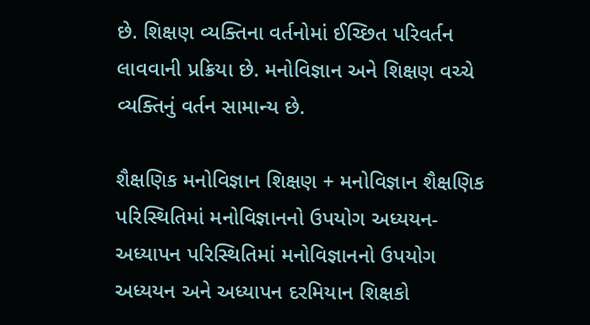છે. શિક્ષણ વ્યક્તિના વર્તનોમાં ઈચ્છિત પરિવર્તન લાવવાની પ્રક્રિયા છે. મનોવિજ્ઞાન અને શિક્ષણ વચ્ચે વ્યક્તિનું વર્તન સામાન્ય છે.

શૈક્ષણિક મનોવિજ્ઞાન શિક્ષણ + મનોવિજ્ઞાન શૈક્ષણિક પરિસ્થિતિમાં મનોવિજ્ઞાનનો ઉપયોગ અધ્યયન-અધ્યાપન પરિસ્થિતિમાં મનોવિજ્ઞાનનો ઉપયોગ અધ્યયન અને અધ્યાપન દરમિયાન શિક્ષકો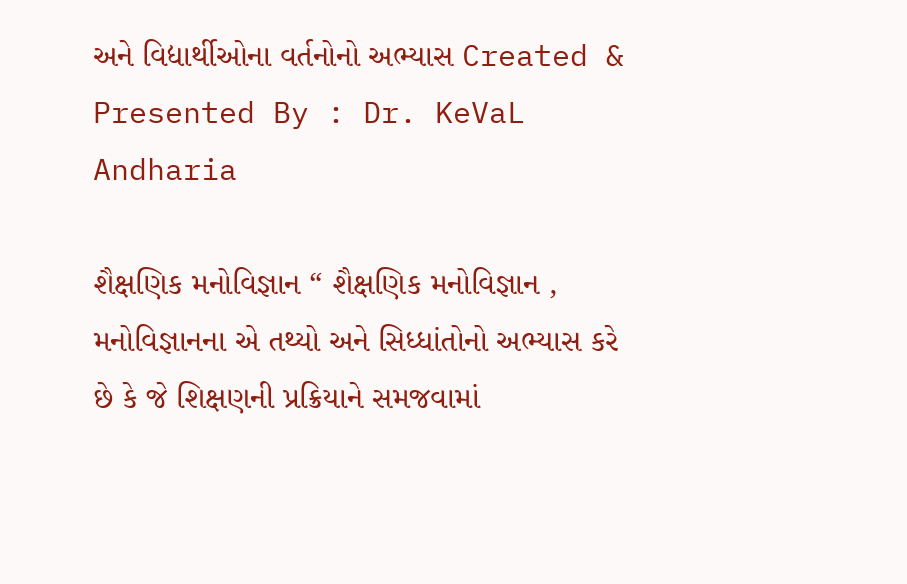અને વિદ્યાર્થીઓના વર્તનોનો અભ્યાસ Created & Presented By : Dr. KeVaL Andharia

શૈક્ષણિક મનોવિજ્ઞાન “ શૈક્ષણિક મનોવિજ્ઞાન , મનોવિજ્ઞાનના એ તથ્યો અને સિધ્ધાંતોનો અભ્યાસ કરે છે કે જે શિક્ષણની પ્રક્રિયાને સમજવામાં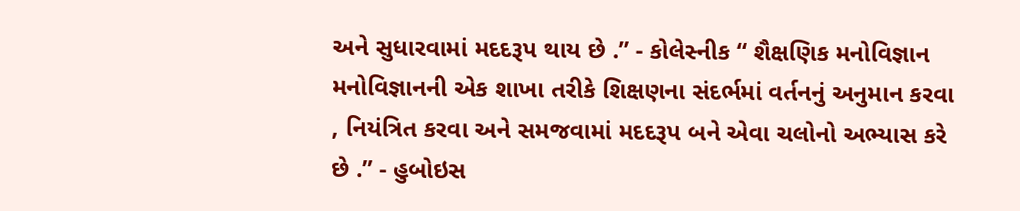અને સુધારવામાં મદદરૂપ થાય છે .” - કોલેસ્નીક “ શૈક્ષણિક મનોવિજ્ઞાન મનોવિજ્ઞાનની એક શાખા તરીકે શિક્ષણના સંદર્ભમાં વર્તનનું અનુમાન કરવા , નિયંત્રિત કરવા અને સમજવામાં મદદરૂપ બને એવા ચલોનો અભ્યાસ કરે છે .” - હુબોઇસ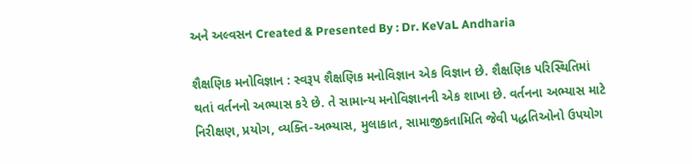અને અલ્વસન Created & Presented By : Dr. KeVaL Andharia

શૈક્ષણિક મનોવિજ્ઞાન : સ્વરૂપ શૈક્ષણિક મનોવિજ્ઞાન એક વિજ્ઞાન છે. શૈક્ષણિક પરિસ્થિતિમાં થતાં વર્તનનો અભ્યાસ કરે છે. તે સામાન્ય મનોવિજ્ઞાનની એક શાખા છે. વર્તનના અભ્યાસ માટે નિરીક્ષણ, પ્રયોગ, વ્યક્તિ-અભ્યાસ, મુલાકાત, સામાજીકતામિતિ જેવી પદ્ધતિઓનો ઉપયોગ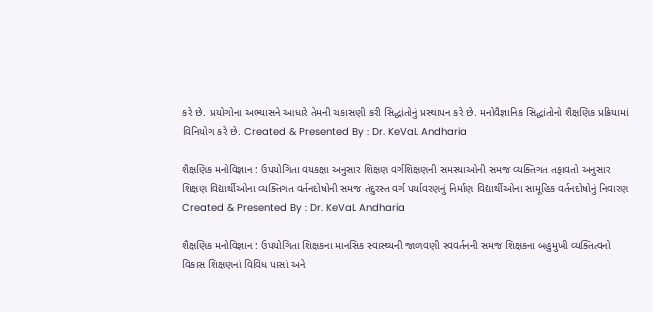કરે છે. પ્રયોગોના અભ્યાસને આધારે તેમની ચકાસણી કરી સિદ્ધાંતોનું પ્રસ્થાપન કરે છે. મનોવૈજ્ઞાનિક સિદ્ધાંતોનો શૈક્ષણિક પ્રક્રિયામાં વિનિયોગ કરે છે. Created & Presented By : Dr. KeVaL Andharia

શૈક્ષણિક મનોવિજ્ઞાન : ઉપયોગિતા વયકક્ષા અનુસાર શિક્ષણ વર્ગશિક્ષણની સમસ્યાઓની સમજ વ્યક્તિગત તફાવતો અનુસાર શિક્ષણ વિદ્યાર્થીઓના વ્યક્તિગત વર્તનદોષોની સમજ તંદુરસ્ત વર્ગ પર્યાવરણનું નિર્માણ વિદ્યાર્થીઓના સામૂહિક વર્તનદોષોનું નિવારણ Created & Presented By : Dr. KeVaL Andharia

શૈક્ષણિક મનોવિજ્ઞાન : ઉપયોગિતા શિક્ષકના માનસિક સ્વાસ્થ્યની જાળવણી સ્વવર્તનની સમજ શિક્ષકના બહુમુખી વ્યક્તિત્વનો વિકાસ શિક્ષણનાં વિવિધ પાસાં અને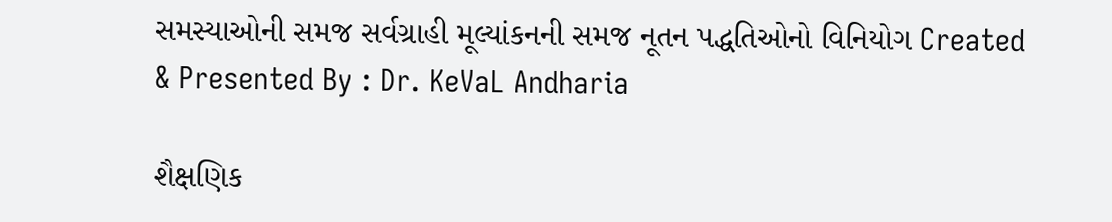સમસ્યાઓની સમજ સર્વગ્રાહી મૂલ્યાંકનની સમજ નૂતન પદ્ધતિઓનો વિનિયોગ Created & Presented By : Dr. KeVaL Andharia

શૈક્ષણિક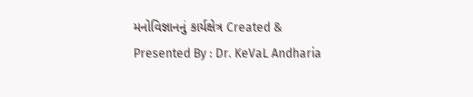મનોવિજ્ઞાનનું કાર્યક્ષેત્ર Created & Presented By : Dr. KeVaL Andharia